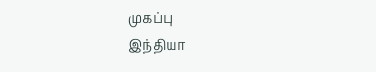முகப்பு
இந்தியா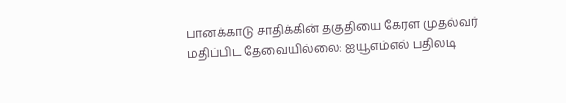பானக்காடு சாதிக்கின் தகுதியை கேரள முதல்வர் மதிப்பிட தேவையில்லை: ஐயூஎம்எல் பதிலடி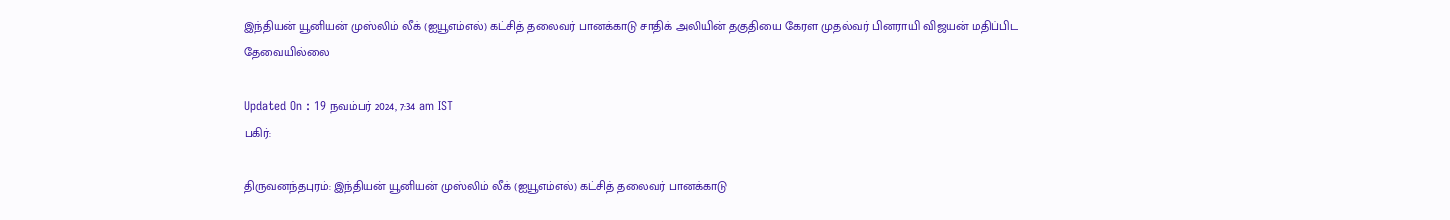இந்தியன் யூனியன் முஸ்லிம் லீக் (ஐயூஎம்எல்) கட்சித் தலைவர் பானக்காடு சாதிக் அலியின் தகுதியை கேரள முதல்வர் பினராயி விஜயன் மதிப்பிட தேவையில்லை

Updated On : 19 நவம்பர் 2024, 7:34 am IST
பகிர்:

திருவனந்தபுரம்: இந்தியன் யூனியன் முஸ்லிம் லீக் (ஐயூஎம்எல்) கட்சித் தலைவர் பானக்காடு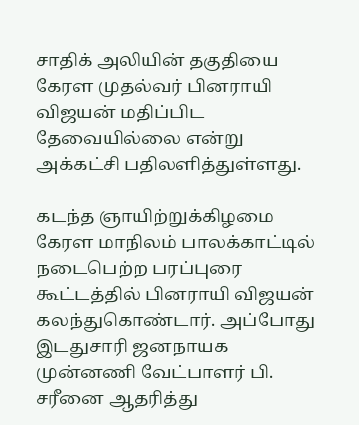சாதிக் அலியின் தகுதியை கேரள முதல்வர் பினராயி விஜயன் மதிப்பிட தேவையில்லை என்று அக்கட்சி பதிலளித்துள்ளது.

கடந்த ஞாயிற்றுக்கிழமை கேரள மாநிலம் பாலக்காட்டில் நடைபெற்ற பரப்புரை கூட்டத்தில் பினராயி விஜயன் கலந்துகொண்டார். அப்போது இடதுசாரி ஜனநாயக முன்னணி வேட்பாளர் பி. சரீனை ஆதரித்து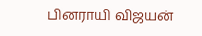பினராயி விஜயன்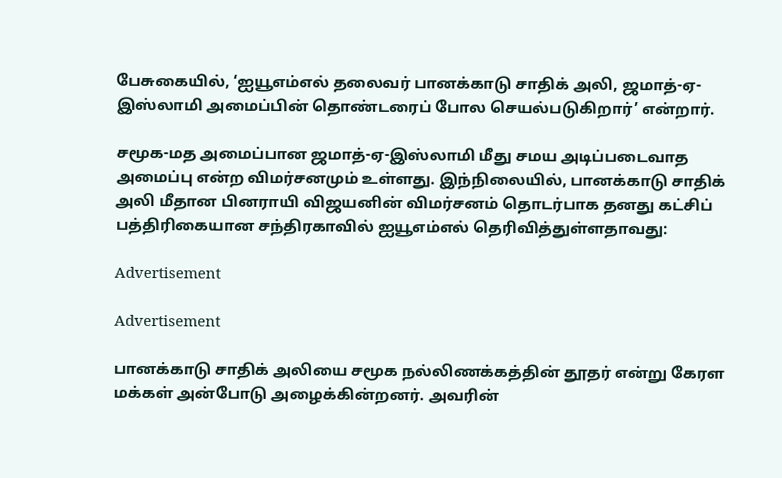பேசுகையில், ‘ஐயூஎம்எல் தலைவர் பானக்காடு சாதிக் அலி, ஜமாத்-ஏ-இஸ்லாமி அமைப்பின் தொண்டரைப் போல செயல்படுகிறார்’ என்றார்.

சமூக-மத அமைப்பான ஜமாத்-ஏ-இஸ்லாமி மீது சமய அடிப்படைவாத அமைப்பு என்ற விமர்சனமும் உள்ளது. இந்நிலையில், பானக்காடு சாதிக் அலி மீதான பினராயி விஜயனின் விமர்சனம் தொடர்பாக தனது கட்சிப் பத்திரிகையான சந்திரகாவில் ஐயூஎம்எல் தெரிவித்துள்ளதாவது:

Advertisement

Advertisement

பானக்காடு சாதிக் அலியை சமூக நல்லிணக்கத்தின் தூதர் என்று கேரள மக்கள் அன்போடு அழைக்கின்றனர். அவரின்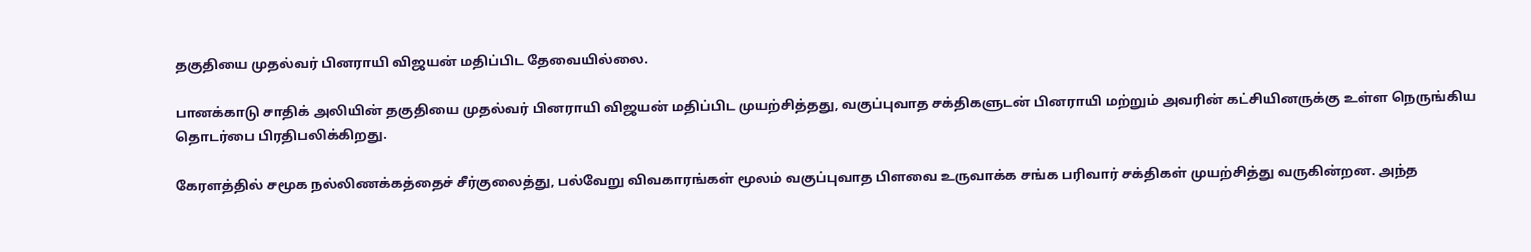தகுதியை முதல்வர் பினராயி விஜயன் மதிப்பிட தேவையில்லை.

பானக்காடு சாதிக் அலியின் தகுதியை முதல்வர் பினராயி விஜயன் மதிப்பிட முயற்சித்தது, வகுப்புவாத சக்திகளுடன் பினராயி மற்றும் அவரின் கட்சியினருக்கு உள்ள நெருங்கிய தொடர்பை பிரதிபலிக்கிறது.

கேரளத்தில் சமூக நல்லிணக்கத்தைச் சீர்குலைத்து, பல்வேறு விவகாரங்கள் மூலம் வகுப்புவாத பிளவை உருவாக்க சங்க பரிவார் சக்திகள் முயற்சித்து வருகின்றன. அந்த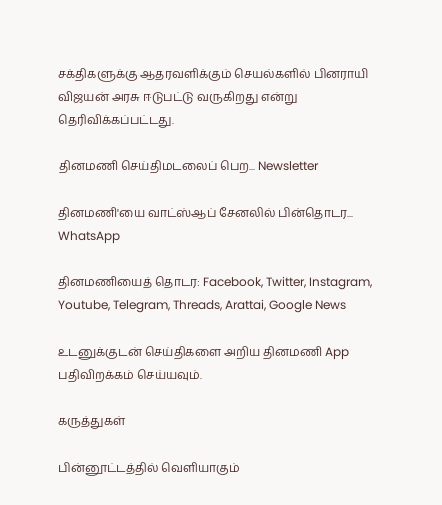சக்திகளுக்கு ஆதரவளிக்கும் செயல்களில் பினராயி விஜயன் அரசு ஈடுபட்டு வருகிறது என்று தெரிவிக்கப்பட்டது.

தினமணி செய்திமடலைப் பெற... Newsletter

தினமணி'யை வாட்ஸ்ஆப் சேனலில் பின்தொடர... WhatsApp

தினமணியைத் தொடர: Facebook, Twitter, Instagram, Youtube, Telegram, Threads, Arattai, Google News

உடனுக்குடன் செய்திகளை அறிய தினமணி App பதிவிறக்கம் செய்யவும்.

கருத்துகள்

பின்னூட்டத்தில் வெளியாகும்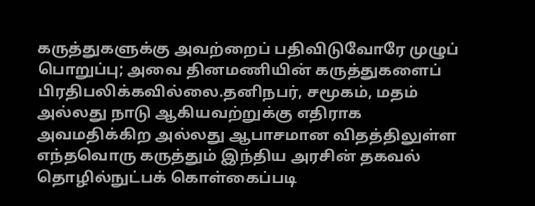கருத்துகளுக்கு அவற்றைப் பதிவிடுவோரே முழுப் பொறுப்பு; அவை தினமணியின் கருத்துகளைப் பிரதிபலிக்கவில்லை.தனிநபர், சமூகம், மதம் அல்லது நாடு ஆகியவற்றுக்கு எதிராக அவமதிக்கிற அல்லது ஆபாசமான விதத்திலுள்ள எந்தவொரு கருத்தும் இந்திய அரசின் தகவல் தொழில்நுட்பக் கொள்கைப்படி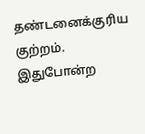தண்டனைக்குரிய குற்றம். இதுபோன்ற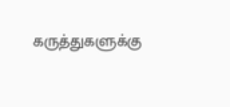கருத்துகளுக்கு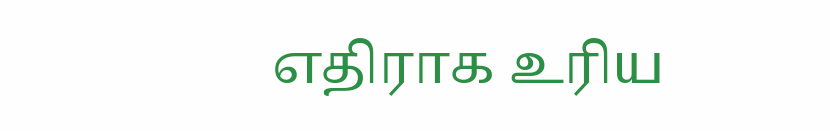எதிராக உரிய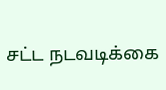சட்ட நடவடிக்கை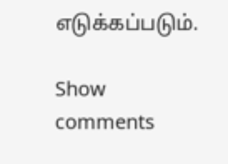எடுக்கப்படும்.

Show comments